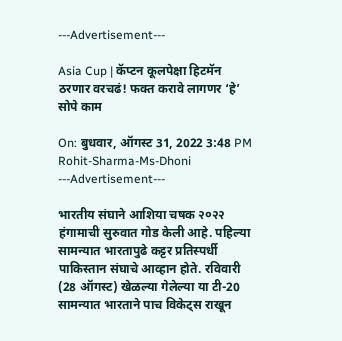---Advertisement---

Asia Cup | कॅप्टन कूलपेक्षा हिटमॅन ठरणार वरचढं! फक्त करावे लागणर ‘हे’ सोपे काम

On: बुधवार, ऑगस्ट 31, 2022 3:48 PM
Rohit-Sharma-Ms-Dhoni
---Advertisement---

भारतीय संघाने आशिया चषक २०२२ हंगामाची सुरुवात गोड केली आहे. पहिल्या सामन्यात भारतापुढे कट्टर प्रतिस्पर्धी पाकिस्तान संघाचे आव्हान होते. रविवारी (28 ऑगस्ट) खेळल्या गेलेल्या या टी-20 सामन्यात भारताने पाच विकेट्स राखून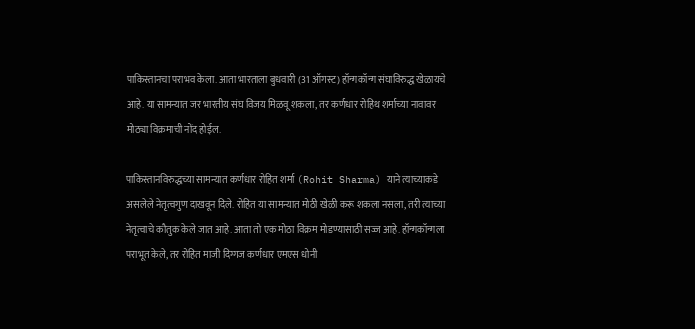पाकिस्तानचा पराभव केला. आता भारताला बुधवारी (31 ऑगस्ट) हॉन्गकॉन्ग संघाविरुद्ध खेळायचे आहे. या सामन्यात जर भारतीय संघ विजय मिळवू शकला, तर कर्णधार रोहिथ शर्माच्या नावावर मोठ्या विक्रमाची नोंद होईल.

पाकिस्तानविरुद्धच्या सामन्यात कर्णधार रोहित शर्मा (Rohit Sharma) याने त्याच्याकडे असलेले नेतृत्वगुण दाखवून दिले. रोहित या सामन्यात मोठी खेळी करू शकला नसला, तरी त्याच्या नेतृत्वाचे कौतुक केले जात आहे. आता तो एक मोठा विक्रम मोडण्यासाठी सज्ज आहे. हॉन्गकॉन्गला पराभूत केले, तर रोहित माजी दिग्गज कर्णधार एमएस धोनी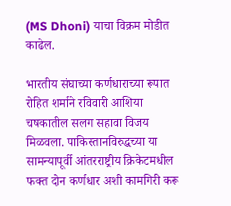(MS Dhoni) याचा विक्रम मोडीत काढेल.

भारतीय संघाच्या कर्णधाराच्या रूपात रोहित शर्माने रविवारी आशिया चषकातील सलग सहावा विजय मिळवला. पाकिस्तानविरुद्धच्या या सामन्यापूर्वी आंतरराष्ट्रीय क्रिकेटमधील फक्त दोन कर्णधार अशी कामगिरी करू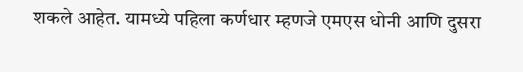शकले आहेत. यामध्ये पहिला कर्णधार म्हणजे एमएस धोनी आणि दुसरा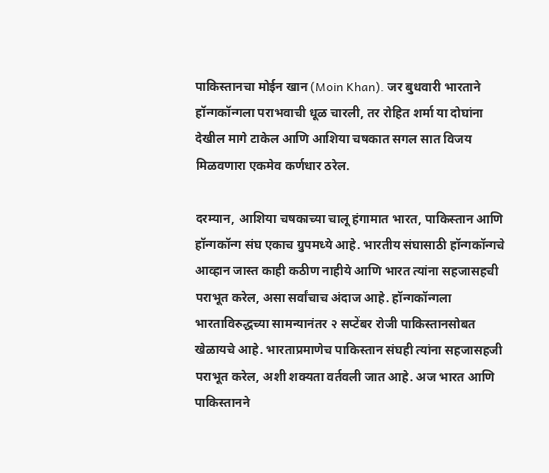पाकिस्तानचा मोईन खान (Moin Khan). जर बुधवारी भारताने हॉन्गकॉन्गला पराभवाची धूळ चारली, तर रोहित शर्मा या दोघांना देखील मागे टाकेल आणि आशिया चषकात सगल सात विजय मिळवणारा एकमेव कर्णधार ठरेल.

दरम्यान, आशिया चषकाच्या चालू हंगामात भारत, पाकिस्तान आणि हॉन्गकॉन्ग संघ एकाच ग्रुपमध्ये आहे. भारतीय संघासाठी हॉन्गकॉन्गचे आव्हान जास्त काही कठीण नाहीये आणि भारत त्यांना सहजासहची पराभूत करेल, असा सर्वांचाच अंदाज आहे. हॉन्गकॉन्गला भारताविरुद्धच्या सामन्यानंतर २ सप्टेंबर रोजी पाकिस्तानसोबत खेळायचे आहे. भारताप्रमाणेच पाकिस्तान संघही त्यांना सहजासहजी पराभूत करेल, अशी शक्यता वर्तवली जात आहे. अज भारत आणि पाकिस्तानने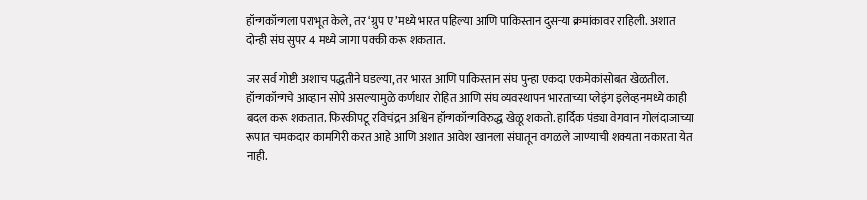हॉन्गकॉन्गला पराभूत केले, तर ‘ग्रुप ए’मध्ये भारत पहिल्या आणि पाकिस्तान दुसऱ्या क्रमांकावर राहिली. अशात दोन्ही संघ सुपर 4 मध्ये जागा पक्की करू शकतात.

जर सर्व गोष्टी अशाच पद्धतीने घडल्या, तर भारत आणि पाकिस्तान संघ पुन्हा एकदा एकमेकांसोबत खेळतील. हॉन्गकॉन्गचे आव्हान सोपे असल्यामुळे कर्णधार रोहित आणि संघ व्यवस्थापन भारताच्या प्लेइंग इलेव्हनमध्ये काही बदल करू शकतात. फिरकीपटू रविचंद्रन अश्विन हॉन्गकॉन्गविरुद्ध खेळू शकतो. हार्दिक पंड्या वेगवान गोलंदाजाच्या रूपात चमकदार कामगिरी करत आहे आणि अशात आवेश खानला संघातून वगळले जाण्याची शक्यता नकारता येत नाही.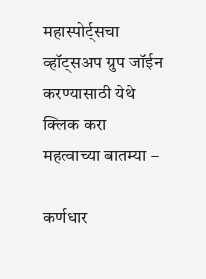महास्पोर्ट्सचा व्हॉट्सअप ग्रुप जॉईन करण्यासाठी येथे क्लिक करा
महत्वाच्या बातम्या –

कर्णधार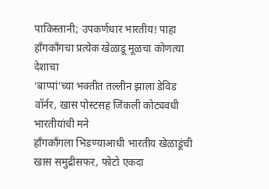पाकिस्तानी; उपकर्णधार भारतीय! पाहा हाँगकाँगचा प्रत्येक खेळाडू मूळचा कोणत्या देशाचा
‘बाप्पां’च्या भक्तीत तल्लीन झाला डेविड वॉर्नर, खास पोस्टसह जिंकली कोट्यवधी भारतीयांची मने
हाँगकाँगला भिडण्याआधी भारतीय खेळाडूंची खास समुद्रीसफर, फोटो एकदा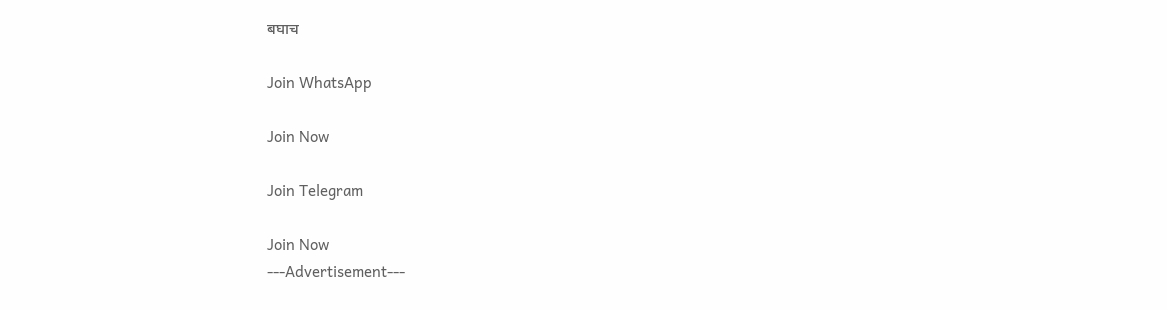बघाच

Join WhatsApp

Join Now

Join Telegram

Join Now
---Advertisement---